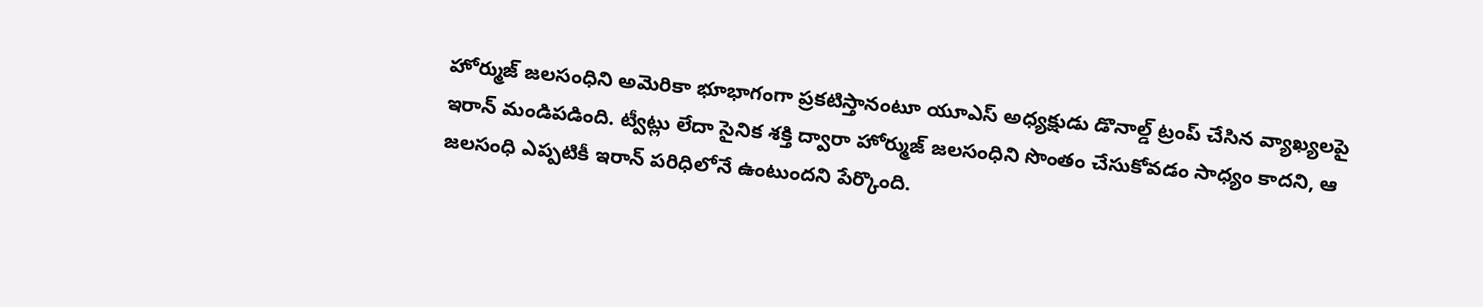హోర్ముజ్ జలసంధిని అమెరికా భూభాగంగా ప్రకటిస్తానంటూ యూఎస్ అధ్యక్షుడు డొనాల్డ్ ట్రంప్ చేసిన వ్యాఖ్యలపై ఇరాన్ మండిపడింది. ట్వీట్లు లేదా సైనిక శక్తి ద్వారా హోర్ముజ్ జలసంధిని సొంతం చేసుకోవడం సాధ్యం కాదని, ఆ జలసంధి ఎప్పటికీ ఇరాన్ పరిధిలోనే ఉంటుందని పేర్కొంది.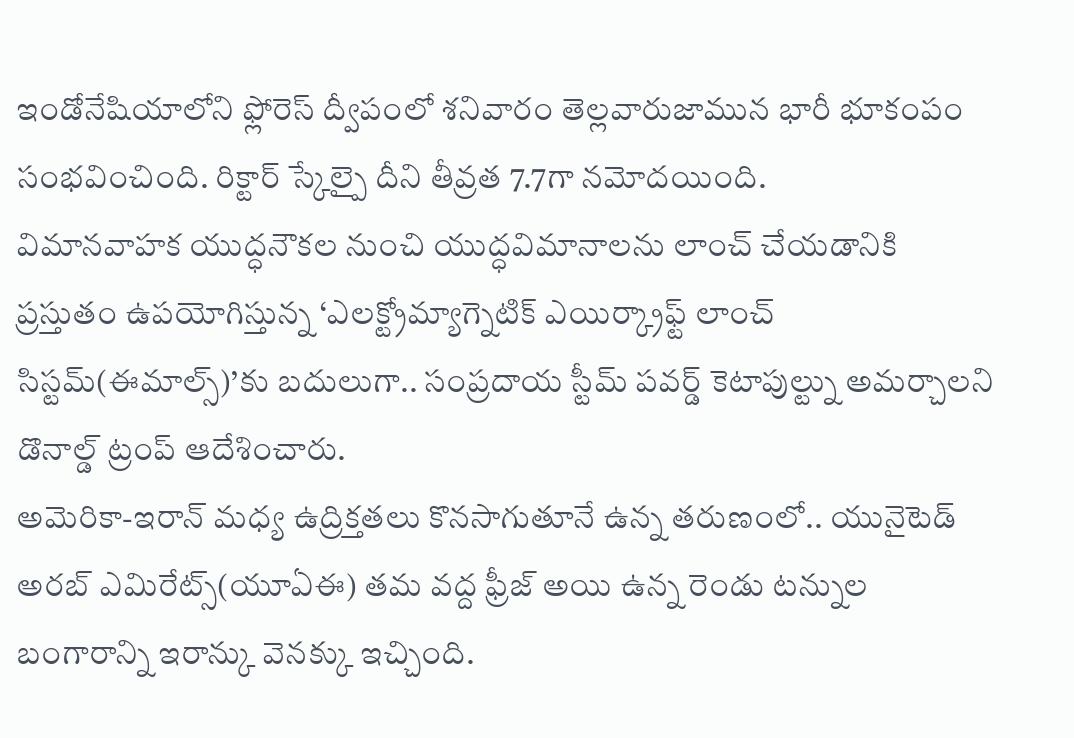ఇండోనేషియాలోని ఫ్లోరెస్ ద్వీపంలో శనివారం తెల్లవారుజామున భారీ భూకంపం సంభవించింది. రిక్టార్ స్కేల్పై దీని తీవ్రత 7.7గా నమోదయింది.
విమానవాహక యుద్ధనౌకల నుంచి యుద్ధవిమానాలను లాంచ్ చేయడానికి ప్రస్తుతం ఉపయోగిస్తున్న ‘ఎలక్ట్రోమ్యాగ్నెటిక్ ఎయిర్క్రాఫ్ట్ లాంచ్ సిస్టమ్(ఈమాల్స్)’కు బదులుగా.. సంప్రదాయ స్టీమ్ పవర్డ్ కెటాపుల్ట్ను అమర్చాలని డొనాల్డ్ ట్రంప్ ఆదేశించారు.
అమెరికా-ఇరాన్ మధ్య ఉద్రిక్తతలు కొనసాగుతూనే ఉన్న తరుణంలో.. యునైటెడ్ అరబ్ ఎమిరేట్స్(యూఏఈ) తమ వద్ద ఫ్రీజ్ అయి ఉన్న రెండు టన్నుల బంగారాన్ని ఇరాన్కు వెనక్కు ఇచ్చింది.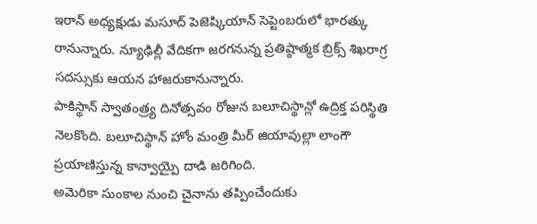ఇరాన్ అధ్యక్షుడు మసూద్ పెజెష్కియాన్ సెప్టెంబరులో భారత్కు రానున్నారు. న్యూఢిల్లీ వేదికగా జరగనున్న ప్రతిష్ఠాత్మక బ్రిక్స్ శిఖరాగ్ర సదస్సుకు ఆయన హాజరుకానున్నారు.
పాకిస్థాన్ స్వాతంత్ర్య దినోత్సవం రోజున బలూచిస్థాన్లో ఉద్రిక్త పరిస్థితి నెలకొంది. బలూచిస్థాన్ హోం మంత్రి మీర్ జియావుల్లా లాంగౌ ప్రయాణిస్తున్న కాన్వాయ్పై దాడి జరిగింది.
అమెరికా సుంకాల నుంచి చైనాను తప్పించేందుకు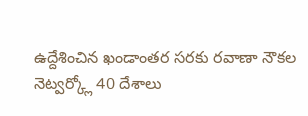ఉద్దేశించిన ఖండాంతర సరకు రవాణా నౌకల నెట్వర్క్లో 40 దేశాలు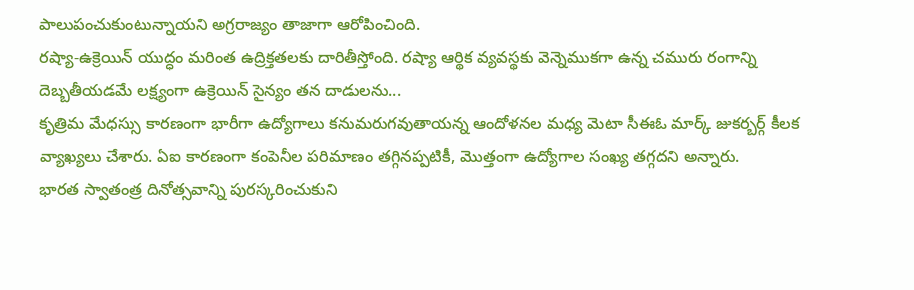పాలుపంచుకుంటున్నాయని అగ్రరాజ్యం తాజాగా ఆరోపించింది.
రష్యా-ఉక్రెయిన్ యుద్ధం మరింత ఉద్రిక్తతలకు దారితీస్తోంది. రష్యా ఆర్థిక వ్యవస్థకు వెన్నెముకగా ఉన్న చమురు రంగాన్ని దెబ్బతీయడమే లక్ష్యంగా ఉక్రెయిన్ సైన్యం తన దాడులను...
కృత్రిమ మేధస్సు కారణంగా భారీగా ఉద్యోగాలు కనుమరుగవుతాయన్న ఆందోళనల మధ్య మెటా సీఈఓ మార్క్ జుకర్బర్గ్ కీలక వ్యాఖ్యలు చేశారు. ఏఐ కారణంగా కంపెనీల పరిమాణం తగ్గినప్పటికీ, మొత్తంగా ఉద్యోగాల సంఖ్య తగ్గదని అన్నారు.
భారత స్వాతంత్ర దినోత్సవాన్ని పురస్కరించుకుని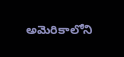అమెరికాలోని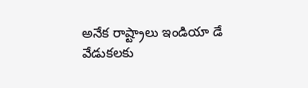అనేక రాష్ట్రాలు ఇండియా డే వేడుకలకు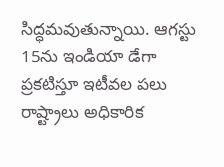సిద్ధమవుతున్నాయి. ఆగస్టు 15ను ఇండియా డేగా ప్రకటిస్తూ ఇటీవల పలు రాష్ట్రాలు అధికారిక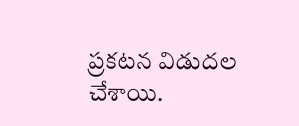ప్రకటన విడుదల చేశాయి.